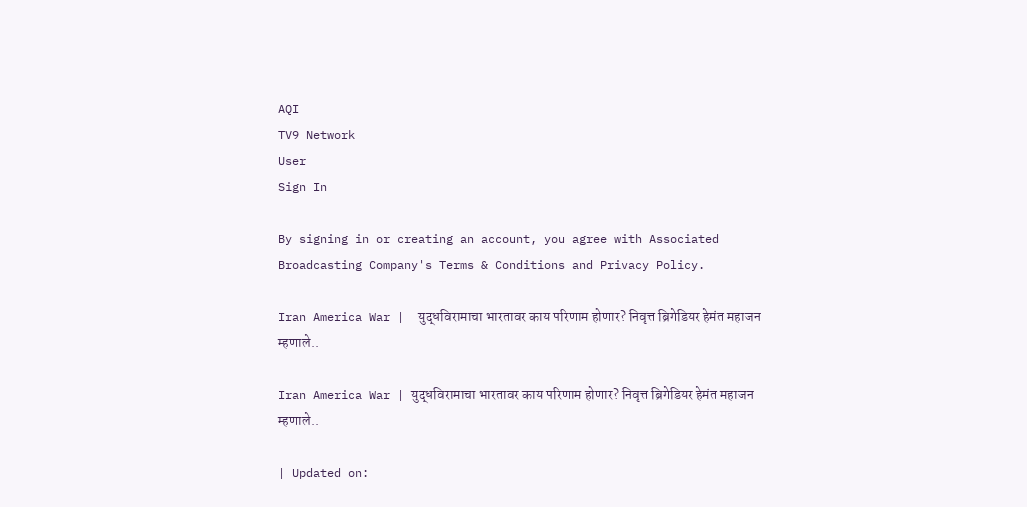AQI
TV9 Network
User
Sign In

By signing in or creating an account, you agree with Associated Broadcasting Company's Terms & Conditions and Privacy Policy.

Iran America War |  युद्धविरामाचा भारतावर काय परिणाम होणार? निवृत्त ब्रिगेडियर हेमंत महाजन म्हणाले..

Iran America War | युद्धविरामाचा भारतावर काय परिणाम होणार? निवृत्त ब्रिगेडियर हेमंत महाजन म्हणाले..

| Updated on: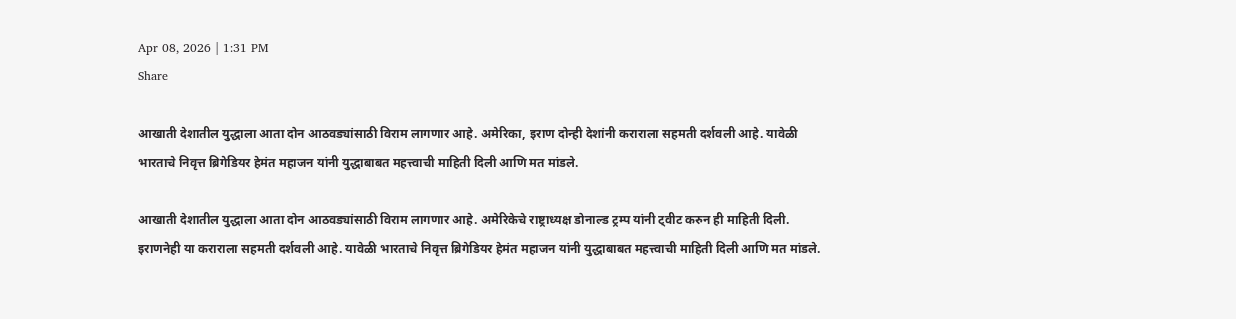Apr 08, 2026 | 1:31 PM
Share

आखाती देशातील युद्धाला आता दोन आठवड्यांसाठी विराम लागणार आहे. अमेरिका, इराण दोन्ही देशांनी कराराला सहमती दर्शवली आहे. यावेळी भारताचे निवृत्त ब्रिगेडियर हेमंत महाजन यांनी युद्धाबाबत महत्त्वाची माहिती दिली आणि मत मांडले.

आखाती देशातील युद्धाला आता दोन आठवड्यांसाठी विराम लागणार आहे. अमेरिकेचे राष्ट्राध्यक्ष डोनाल्ड ट्रम्प यांनी ट्वीट करुन ही माहिती दिली. इराणनेही या कराराला सहमती दर्शवली आहे. यावेळी भारताचे निवृत्त ब्रिगेडियर हेमंत महाजन यांनी युद्धाबाबत महत्त्वाची माहिती दिली आणि मत मांडले.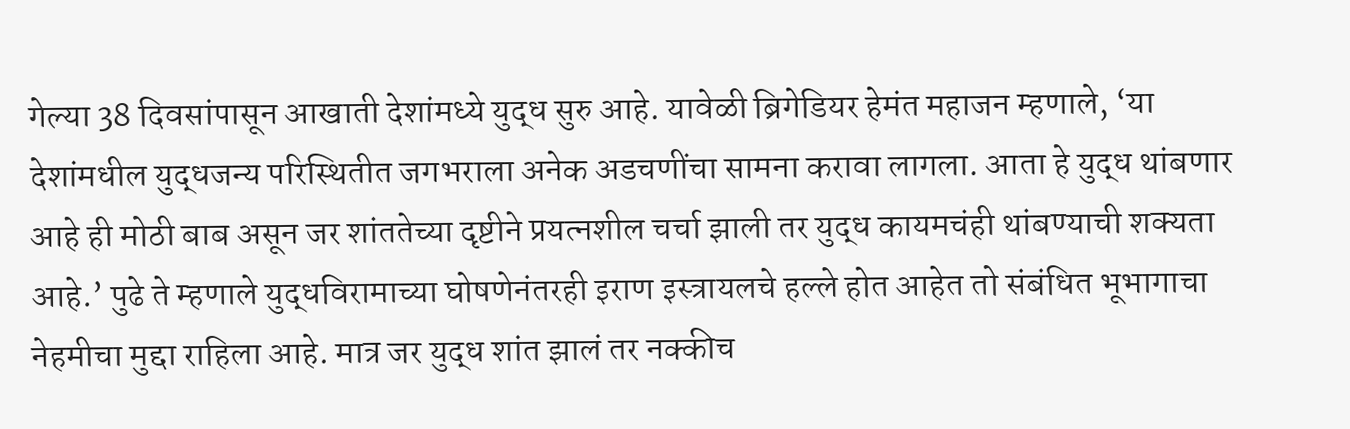गेल्या 38 दिवसांपासून आखाती देशांमध्ये युद्ध सुरु आहे. यावेळी ब्रिगेडियर हेमंत महाजन म्हणाले, ‘या देशांमधील युद्धजन्य परिस्थितीत जगभराला अनेक अडचणींचा सामना करावा लागला. आता हे युद्ध थांबणार आहे ही मोठी बाब असून जर शांततेच्या दृष्टीने प्रयत्नशील चर्चा झाली तर युद्ध कायमचंही थांबण्याची शक्यता आहे.’ पुढे ते म्हणाले युद्धविरामाच्या घोषणेनंतरही इराण इस्त्रायलचे हल्ले होत आहेत तो संबंधित भूभागाचा नेहमीचा मुद्दा राहिला आहे. मात्र जर युद्ध शांत झालं तर नक्कीच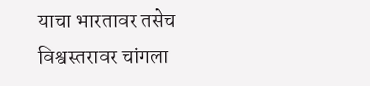याचा भारतावर तसेच विश्वस्तरावर चांगला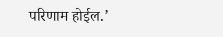परिणाम होईल.’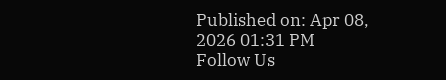Published on: Apr 08, 2026 01:31 PM
Follow Us